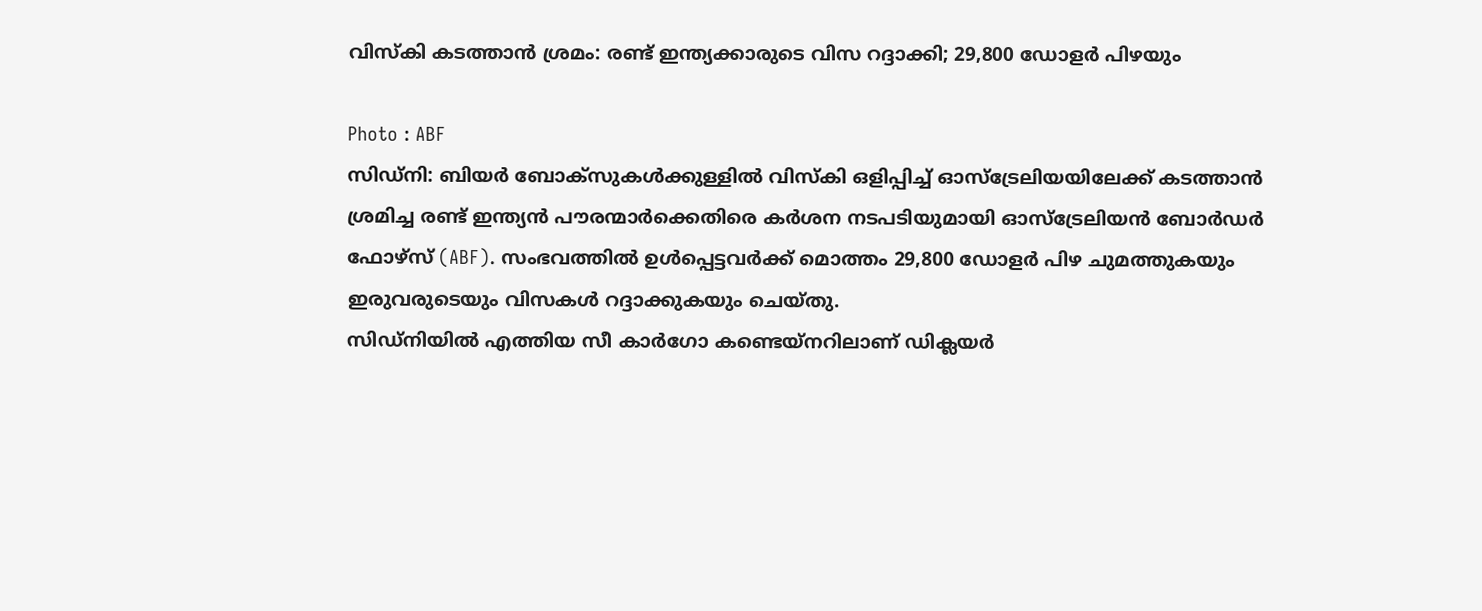വിസ്കി കടത്താൻ ശ്രമം: രണ്ട് ഇന്ത്യക്കാരുടെ വിസ റദ്ദാക്കി; 29,800 ഡോളർ പിഴയും

Photo : ABF
സിഡ്നി: ബിയർ ബോക്സുകൾക്കുള്ളിൽ വിസ്കി ഒളിപ്പിച്ച് ഓസ്ട്രേലിയയിലേക്ക് കടത്താൻ ശ്രമിച്ച രണ്ട് ഇന്ത്യൻ പൗരന്മാർക്കെതിരെ കർശന നടപടിയുമായി ഓസ്ട്രേലിയൻ ബോർഡർ ഫോഴ്സ് (ABF). സംഭവത്തിൽ ഉൾപ്പെട്ടവർക്ക് മൊത്തം 29,800 ഡോളർ പിഴ ചുമത്തുകയും ഇരുവരുടെയും വിസകൾ റദ്ദാക്കുകയും ചെയ്തു.
സിഡ്നിയിൽ എത്തിയ സീ കാർഗോ കണ്ടെയ്നറിലാണ് ഡിക്ലയർ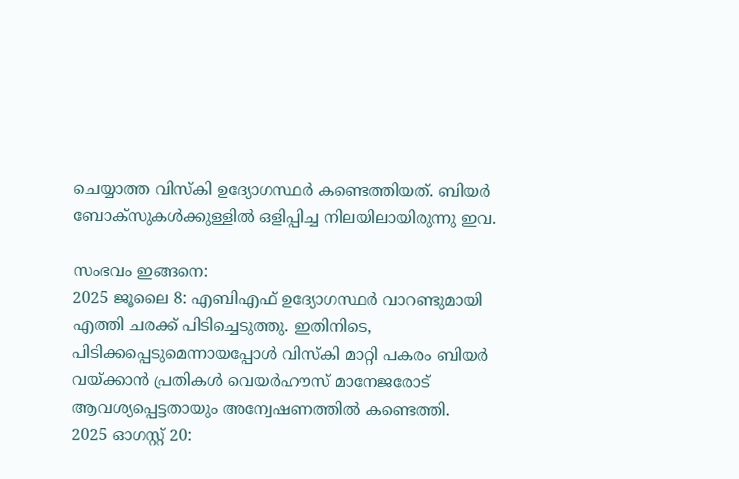ചെയ്യാത്ത വിസ്കി ഉദ്യോഗസ്ഥർ കണ്ടെത്തിയത്. ബിയർ ബോക്സുകൾക്കുള്ളിൽ ഒളിപ്പിച്ച നിലയിലായിരുന്നു ഇവ.

സംഭവം ഇങ്ങനെ:
2025 ജൂലൈ 8: എബിഎഫ് ഉദ്യോഗസ്ഥർ വാറണ്ടുമായി എത്തി ചരക്ക് പിടിച്ചെടുത്തു. ഇതിനിടെ, പിടിക്കപ്പെടുമെന്നായപ്പോൾ വിസ്കി മാറ്റി പകരം ബിയർ വയ്ക്കാൻ പ്രതികൾ വെയർഹൗസ് മാനേജരോട് ആവശ്യപ്പെട്ടതായും അന്വേഷണത്തിൽ കണ്ടെത്തി.
2025 ഓഗസ്റ്റ് 20: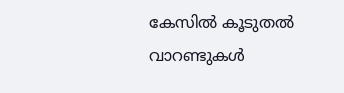കേസിൽ കൂടുതൽ വാറണ്ടുകൾ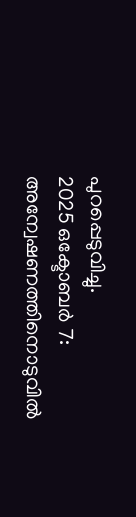പുറപ്പെടുവിച്ചു.
2025 ഒക്ടോബർ 7: അന്വേഷണത്തിനൊടുവിൽ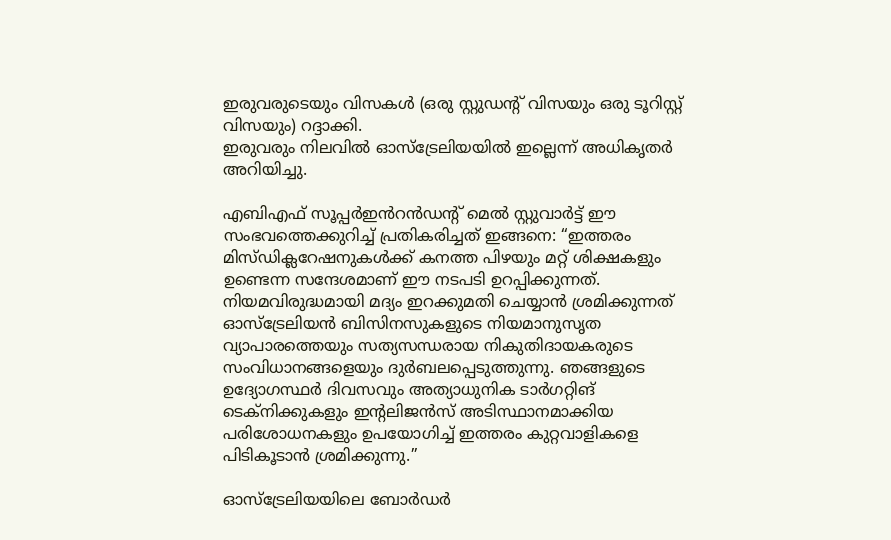ഇരുവരുടെയും വിസകൾ (ഒരു സ്റ്റുഡന്റ് വിസയും ഒരു ടൂറിസ്റ്റ് വിസയും) റദ്ദാക്കി.
ഇരുവരും നിലവിൽ ഓസ്ട്രേലിയയിൽ ഇല്ലെന്ന് അധികൃതർ അറിയിച്ചു.

എബിഎഫ് സൂപ്പർഇൻറൻഡന്റ് മെൽ സ്റ്റുവാർട്ട് ഈ സംഭവത്തെക്കുറിച്ച് പ്രതികരിച്ചത് ഇങ്ങനെ: “ഇത്തരം മിസ്ഡിക്ലറേഷനുകൾക്ക് കനത്ത പിഴയും മറ്റ് ശിക്ഷകളും ഉണ്ടെന്ന സന്ദേശമാണ് ഈ നടപടി ഉറപ്പിക്കുന്നത്. നിയമവിരുദ്ധമായി മദ്യം ഇറക്കുമതി ചെയ്യാൻ ശ്രമിക്കുന്നത് ഓസ്ട്രേലിയൻ ബിസിനസുകളുടെ നിയമാനുസൃത വ്യാപാരത്തെയും സത്യസന്ധരായ നികുതിദായകരുടെ സംവിധാനങ്ങളെയും ദുർബലപ്പെടുത്തുന്നു. ഞങ്ങളുടെ ഉദ്യോഗസ്ഥർ ദിവസവും അത്യാധുനിക ടാർഗറ്റിങ് ടെക്നിക്കുകളും ഇന്റലിജൻസ് അടിസ്ഥാനമാക്കിയ പരിശോധനകളും ഉപയോഗിച്ച് ഇത്തരം കുറ്റവാളികളെ പിടികൂടാൻ ശ്രമിക്കുന്നു.”

ഓസ്ട്രേലിയയിലെ ബോർഡർ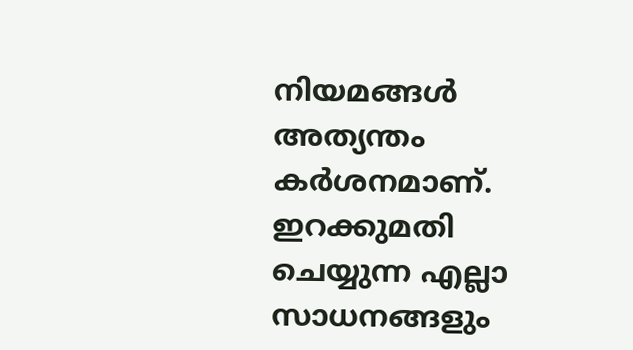നിയമങ്ങൾ അത്യന്തം കർശനമാണ്. ഇറക്കുമതി ചെയ്യുന്ന എല്ലാ സാധനങ്ങളും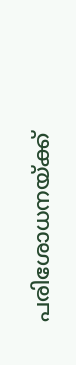പരിശോധനയ്ക്ക്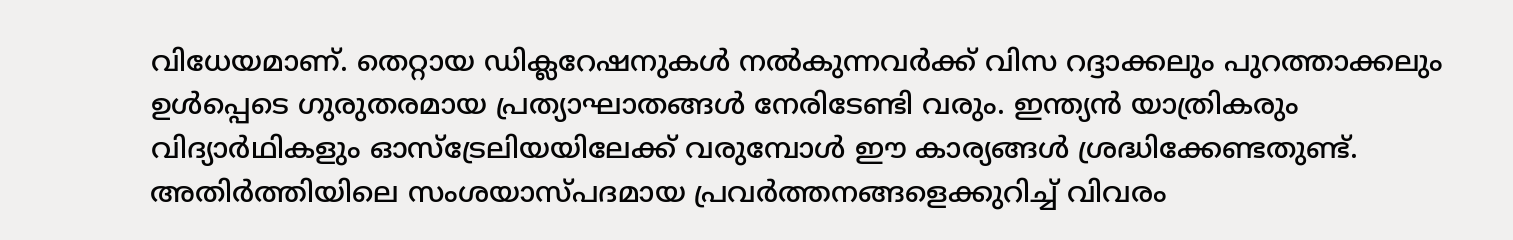വിധേയമാണ്. തെറ്റായ ഡിക്ലറേഷനുകൾ നൽകുന്നവർക്ക് വിസ റദ്ദാക്കലും പുറത്താക്കലും ഉൾപ്പെടെ ഗുരുതരമായ പ്രത്യാഘാതങ്ങൾ നേരിടേണ്ടി വരും. ഇന്ത്യൻ യാത്രികരും വിദ്യാർഥികളും ഓസ്ട്രേലിയയിലേക്ക് വരുമ്പോൾ ഈ കാര്യങ്ങൾ ശ്രദ്ധിക്കേണ്ടതുണ്ട്.
അതിർത്തിയിലെ സംശയാസ്പദമായ പ്രവർത്തനങ്ങളെക്കുറിച്ച് വിവരം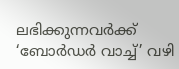ലഭിക്കുന്നവർക്ക് ‘ബോർഡർ വാച്ച്’ വഴി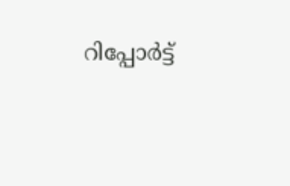റിപ്പോർട്ട്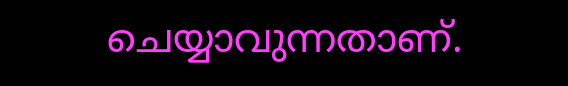ചെയ്യാവുന്നതാണ്.